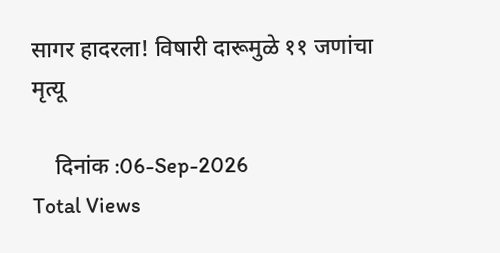सागर हादरला! विषारी दारूमुळे ११ जणांचा मृत्यू

    दिनांक :06-Sep-2026
Total Views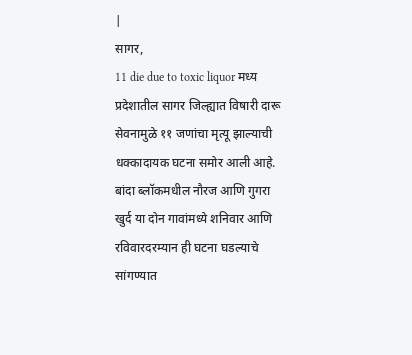|
सागर,
11 die due to toxic liquor मध्य प्रदेशातील सागर जिल्ह्यात विषारी दारू सेवनामुळे ११ जणांचा मृत्यू झाल्याची धक्कादायक घटना समोर आली आहे. बांदा ब्लॉकमधील नौरज आणि गुगरा खुर्द या दोन गावांमध्ये शनिवार आणि रविवारदरम्यान ही घटना घडल्याचे सांगण्यात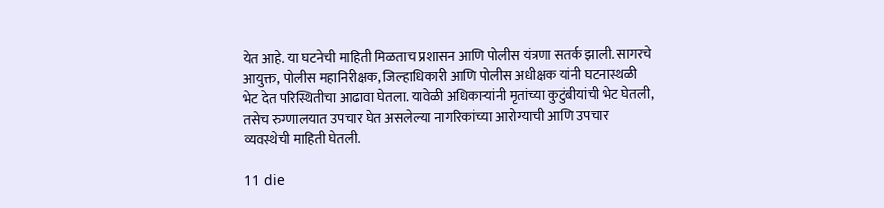येत आहे. या घटनेची माहिती मिळताच प्रशासन आणि पोलीस यंत्रणा सतर्क झाली. सागरचे आयुक्त, पोलीस महानिरीक्षक, जिल्हाधिकारी आणि पोलीस अधीक्षक यांनी घटनास्थळी भेट देत परिस्थितीचा आढावा घेतला. यावेळी अधिकाऱ्यांनी मृतांच्या कुटुंबीयांची भेट घेतली, तसेच रुग्णालयात उपचार घेत असलेल्या नागरिकांच्या आरोग्याची आणि उपचार व्यवस्थेची माहिती घेतली.

11 die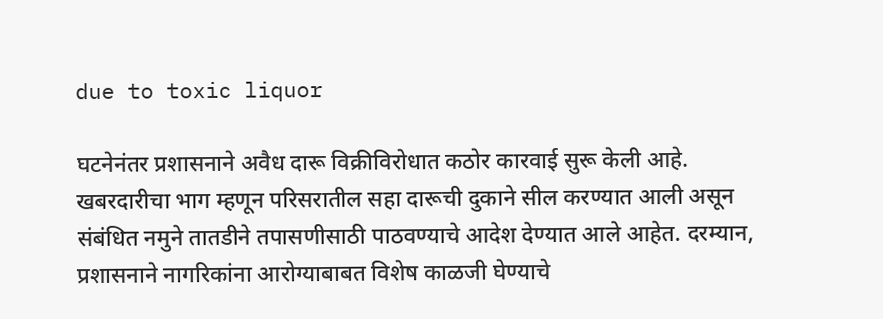due to toxic liquor

घटनेनंतर प्रशासनाने अवैध दारू विक्रीविरोधात कठोर कारवाई सुरू केली आहे. खबरदारीचा भाग म्हणून परिसरातील सहा दारूची दुकाने सील करण्यात आली असून संबंधित नमुने तातडीने तपासणीसाठी पाठवण्याचे आदेश देण्यात आले आहेत. दरम्यान, प्रशासनाने नागरिकांना आरोग्याबाबत विशेष काळजी घेण्याचे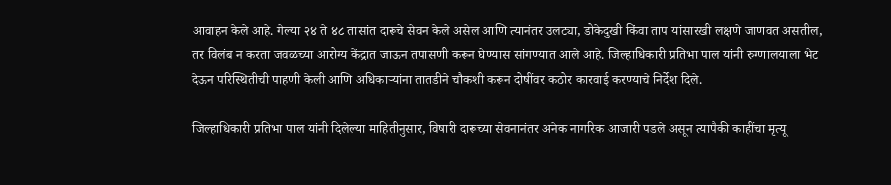आवाहन केले आहे. गेल्या २४ ते ४८ तासांत दारूचे सेवन केले असेल आणि त्यानंतर उलट्या, डोकेदुखी किंवा ताप यांसारखी लक्षणे जाणवत असतील, तर विलंब न करता जवळच्या आरोग्य केंद्रात जाऊन तपासणी करून घेण्यास सांगण्यात आले आहे. जिल्हाधिकारी प्रतिभा पाल यांनी रुग्णालयाला भेट देऊन परिस्थितीची पाहणी केली आणि अधिकाऱ्यांना तातडीने चौकशी करून दोषींवर कठोर कारवाई करण्याचे निर्देश दिले.

जिल्हाधिकारी प्रतिभा पाल यांनी दिलेल्या माहितीनुसार, विषारी दारूच्या सेवनानंतर अनेक नागरिक आजारी पडले असून त्यापैकी काहींचा मृत्यू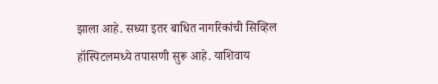झाला आहे. सध्या इतर बाधित नागरिकांची सिव्हिल हॉस्पिटलमध्ये तपासणी सुरू आहे. याशिवाय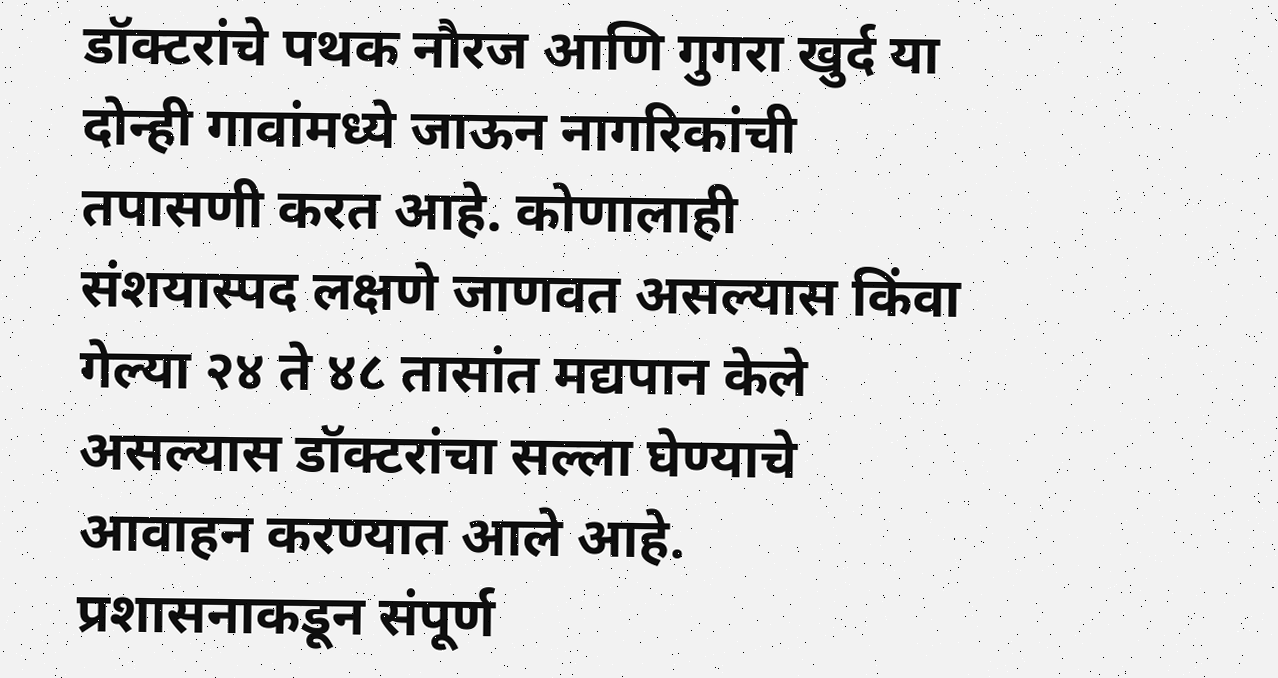डॉक्टरांचे पथक नौरज आणि गुगरा खुर्द या दोन्ही गावांमध्ये जाऊन नागरिकांची तपासणी करत आहे. कोणालाही संशयास्पद लक्षणे जाणवत असल्यास किंवा गेल्या २४ ते ४८ तासांत मद्यपान केले असल्यास डॉक्टरांचा सल्ला घेण्याचे आवाहन करण्यात आले आहे. प्रशासनाकडून संपूर्ण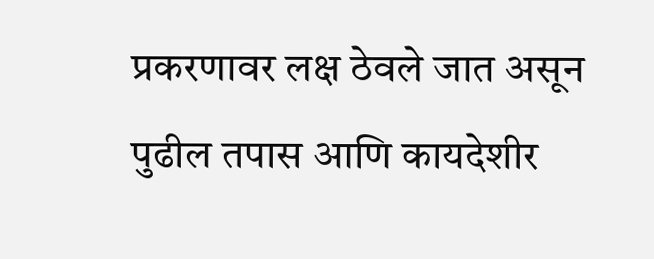प्रकरणावर लक्ष ठेवले जात असून पुढील तपास आणि कायदेशीर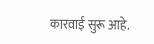कारवाई सुरू आहे.